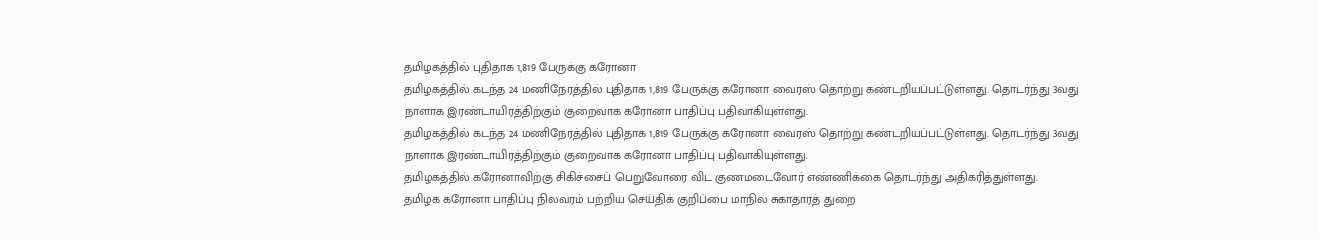தமிழகத்தில் புதிதாக 1,819 பேருக்கு கரோனா
தமிழகத்தில் கடந்த 24 மணிநேரத்தில் புதிதாக 1,819 பேருக்கு கரோனா வைரஸ் தொற்று கண்டறியப்பட்டுள்ளது. தொடர்ந்து 3வது நாளாக இரண்டாயிரத்திற்கும் குறைவாக கரோனா பாதிப்பு பதிவாகியுள்ளது.
தமிழகத்தில் கடந்த 24 மணிநேரத்தில் புதிதாக 1,819 பேருக்கு கரோனா வைரஸ் தொற்று கண்டறியப்பட்டுள்ளது. தொடர்ந்து 3வது நாளாக இரண்டாயிரத்திற்கும் குறைவாக கரோனா பாதிப்பு பதிவாகியுள்ளது.
தமிழகத்தில் கரோனாவிற்கு சிகிச்சைப் பெறுவோரை விட குணமடைவோர் எண்ணிக்கை தொடர்ந்து அதிகரித்துள்ளது.
தமிழக கரோனா பாதிப்பு நிலவரம் பற்றிய செய்திக் குறிப்பை மாநில சுகாதாரத் துறை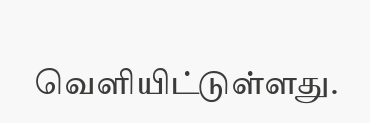வெளியிட்டுள்ளது.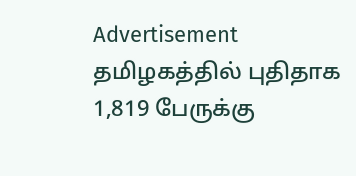Advertisement
தமிழகத்தில் புதிதாக 1,819 பேருக்கு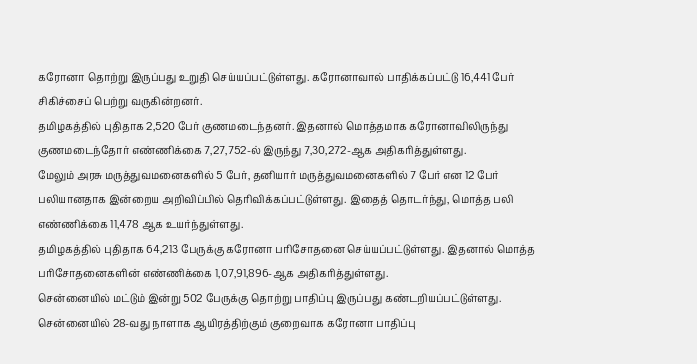கரோனா தொற்று இருப்பது உறுதி செய்யப்பட்டுள்ளது. கரோனாவால் பாதிக்கப்பட்டு 16,441 பேர் சிகிச்சைப் பெற்று வருகின்றனர்.
தமிழகத்தில் புதிதாக 2,520 பேர் குணமடைந்தனர். இதனால் மொத்தமாக கரோனாவிலிருந்து குணமடைந்தோர் எண்ணிக்கை 7,27,752-ல் இருந்து 7,30,272-ஆக அதிகரித்துள்ளது.
மேலும் அரசு மருத்துவமனைகளில் 5 பேர், தனியார் மருத்துவமனைகளில் 7 பேர் என 12 பேர் பலியானதாக இன்றைய அறிவிப்பில் தெரிவிக்கப்பட்டுள்ளது. இதைத் தொடர்ந்து, மொத்த பலி எண்ணிக்கை 11,478 ஆக உயர்ந்துள்ளது.
தமிழகத்தில் புதிதாக 64,213 பேருக்கு கரோனா பரிசோதனை செய்யப்பட்டுள்ளது. இதனால் மொத்த பரிசோதனைகளின் எண்ணிக்கை 1,07,91,896-ஆக அதிகரித்துள்ளது.
சென்னையில் மட்டும் இன்று 502 பேருக்கு தொற்று பாதிப்பு இருப்பது கண்டறியப்பட்டுள்ளது. சென்னையில் 28-வது நாளாக ஆயிரத்திற்கும் குறைவாக கரோனா பாதிப்பு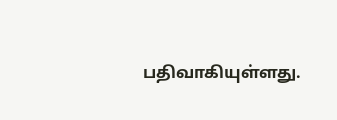பதிவாகியுள்ளது.